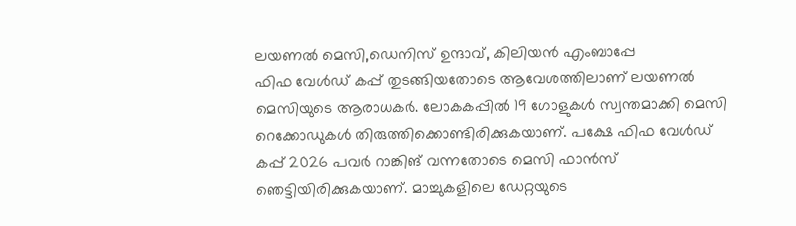ലയണൽ മെസി,ഡെനിസ് ഉന്ദാവ്, കിലിയൻ എംബാപ്പേ
ഫിഫ വേൾഡ് കപ്പ് തുടങ്ങിയതോടെ ആവേശത്തിലാണ് ലയണൽ മെസിയുടെ ആരാധകർ. ലോകകപ്പിൽ 19 ഗോളുകൾ സ്വന്തമാക്കി മെസി റെക്കോഡുകൾ തിരുത്തിക്കൊണ്ടിരിക്കുകയാണ്. പക്ഷേ ഫിഫ വേൾഡ് കപ്പ് 2026 പവർ റാങ്കിങ് വന്നതോടെ മെസി ഫാൻസ് ഞെട്ടിയിരിക്കുകയാണ്. മാച്ചുകളിലെ ഡേറ്റയുടെ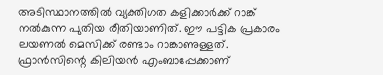അടിസ്ഥാനത്തിൽ വ്യക്തിഗത കളിക്കാർക്ക് റാങ്ക് നൽകുന്ന പുതിയ രീതിയാണിത്. ഈ പട്ടിക പ്രകാരം ലയണൽ മെസിക്ക് രണ്ടാം റാങ്കാണുള്ളത്.
ഫ്രാൻസിന്റെ കിലിയൻ എംബാപ്പേക്കാണ്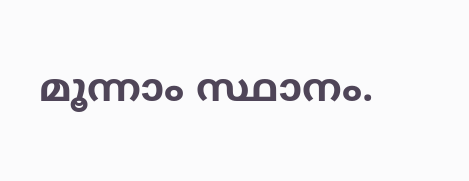മൂന്നാം സ്ഥാനം.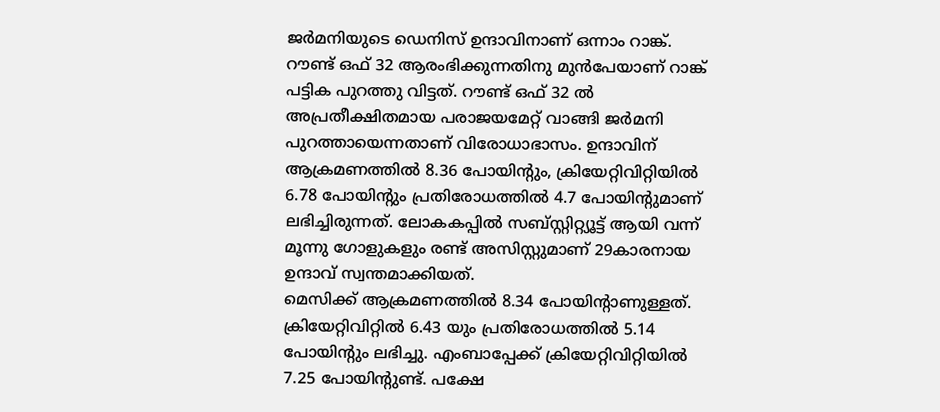ജർമനിയുടെ ഡെനിസ് ഉന്ദാവിനാണ് ഒന്നാം റാങ്ക്. റൗണ്ട് ഒഫ് 32 ആരംഭിക്കുന്നതിനു മുൻപേയാണ് റാങ്ക് പട്ടിക പുറത്തു വിട്ടത്. റൗണ്ട് ഒഫ് 32 ൽ അപ്രതീക്ഷിതമായ പരാജയമേറ്റ് വാങ്ങി ജർമനി പുറത്തായെന്നതാണ് വിരോധാഭാസം. ഉന്ദാവിന് ആക്രമണത്തിൽ 8.36 പോയിന്റും, ക്രിയേറ്റിവിറ്റിയിൽ 6.78 പോയിന്റും പ്രതിരോധത്തിൽ 4.7 പോയിന്റുമാണ് ലഭിച്ചിരുന്നത്. ലോകകപ്പിൽ സബ്സ്റ്റിറ്റ്യൂട്ട് ആയി വന്ന് മൂന്നു ഗോളുകളും രണ്ട് അസിസ്റ്റുമാണ് 29കാരനായ ഉന്ദാവ് സ്വന്തമാക്കിയത്.
മെസിക്ക് ആക്രമണത്തിൽ 8.34 പോയിന്റാണുള്ളത്. ക്രിയേറ്റിവിറ്റിൽ 6.43 യും പ്രതിരോധത്തിൽ 5.14 പോയിന്റും ലഭിച്ചു. എംബാപ്പേക്ക് ക്രിയേറ്റിവിറ്റിയിൽ 7.25 പോയിന്റുണ്ട്. പക്ഷേ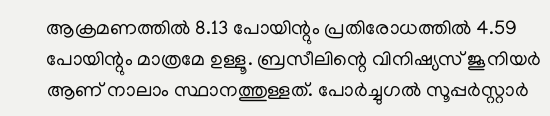ആക്രമണത്തിൽ 8.13 പോയിന്റും പ്രതിരോധത്തിൽ 4.59 പോയിന്റും മാത്രമേ ഉള്ളൂ. ബ്രസീലിന്റെ വിനിഷ്യസ് ജൂനിയർ ആണ് നാലാം സ്ഥാനത്തുള്ളത്. പോർച്ചുഗൽ സൂപ്പർസ്റ്റാർ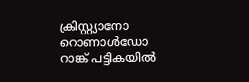ക്രിസ്റ്റ്യാനോ റൊണാൾഡോ റാങ്ക് പട്ടികയിൽ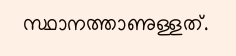സ്ഥാനത്താണുള്ളത്.